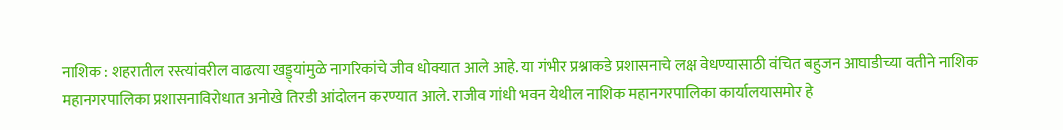नाशिक : शहरातील रस्त्यांवरील वाढत्या खड्ड्यांमुळे नागरिकांचे जीव धोक्यात आले आहे. या गंभीर प्रश्नाकडे प्रशासनाचे लक्ष वेधण्यासाठी वंचित बहुजन आघाडीच्या वतीने नाशिक महानगरपालिका प्रशासनाविरोधात अनोखे तिरडी आंदोलन करण्यात आले. राजीव गांधी भवन येथील नाशिक महानगरपालिका कार्यालयासमोर हे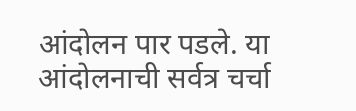आंदोलन पार पडले. या आंदोलनाची सर्वत्र चर्चा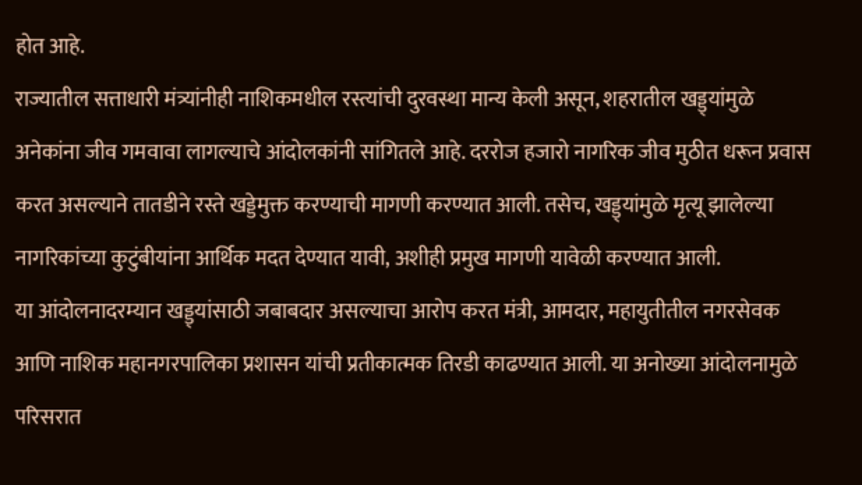होत आहे.
राज्यातील सत्ताधारी मंत्र्यांनीही नाशिकमधील रस्त्यांची दुरवस्था मान्य केली असून, शहरातील खड्ड्यांमुळे अनेकांना जीव गमवावा लागल्याचे आंदोलकांनी सांगितले आहे. दररोज हजारो नागरिक जीव मुठीत धरून प्रवास करत असल्याने तातडीने रस्ते खड्डेमुक्त करण्याची मागणी करण्यात आली. तसेच, खड्ड्यांमुळे मृत्यू झालेल्या नागरिकांच्या कुटुंबीयांना आर्थिक मदत देण्यात यावी, अशीही प्रमुख मागणी यावेळी करण्यात आली.
या आंदोलनादरम्यान खड्ड्यांसाठी जबाबदार असल्याचा आरोप करत मंत्री, आमदार, महायुतीतील नगरसेवक आणि नाशिक महानगरपालिका प्रशासन यांची प्रतीकात्मक तिरडी काढण्यात आली. या अनोख्या आंदोलनामुळे परिसरात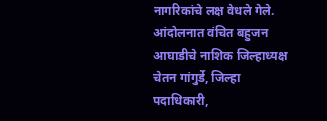नागरिकांचे लक्ष वेधले गेले. आंदोलनात वंचित बहुजन आघाडीचे नाशिक जिल्हाध्यक्ष चेतन गांगुर्डे, जिल्हा पदाधिकारी,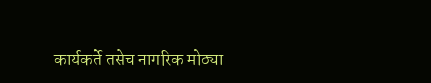कार्यकर्ते तसेच नागरिक मोठ्या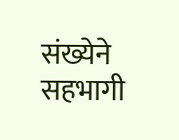संख्येने सहभागी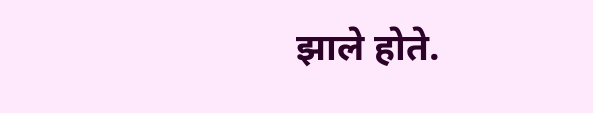झाले होते.